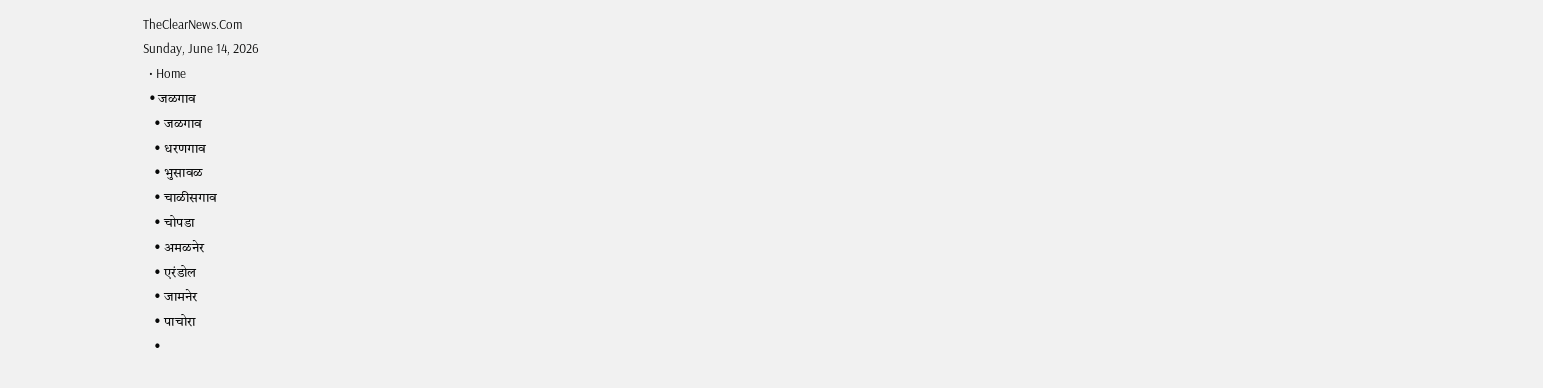TheClearNews.Com
Sunday, June 14, 2026
  • Home
  • जळगाव
    • जळगाव
    • धरणगाव
    • भुसावळ
    • चाळीसगाव
    • चोपडा
    • अमळनेर
    • एरंडोल
    • जामनेर
    • पाचोरा
    •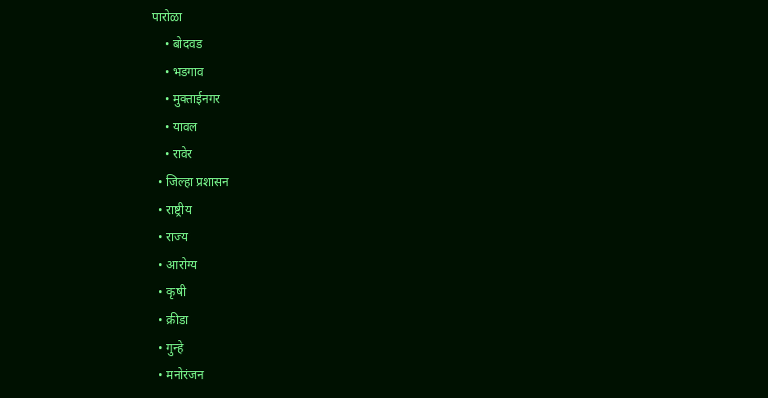पारोळा
    • बोदवड
    • भडगाव
    • मुक्ताईनगर
    • यावल
    • रावेर
  • जिल्हा प्रशासन
  • राष्ट्रीय
  • राज्य
  • आरोग्य
  • कृषी
  • क्रीडा
  • गुन्हे
  • मनोरंजन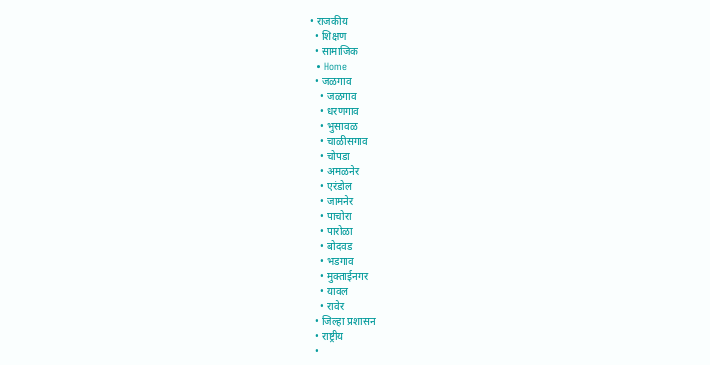• राजकीय
  • शिक्षण
  • सामाजिक
  • Home
  • जळगाव
    • जळगाव
    • धरणगाव
    • भुसावळ
    • चाळीसगाव
    • चोपडा
    • अमळनेर
    • एरंडोल
    • जामनेर
    • पाचोरा
    • पारोळा
    • बोदवड
    • भडगाव
    • मुक्ताईनगर
    • यावल
    • रावेर
  • जिल्हा प्रशासन
  • राष्ट्रीय
  •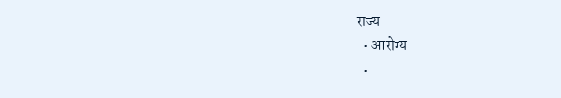राज्य
  • आरोग्य
  •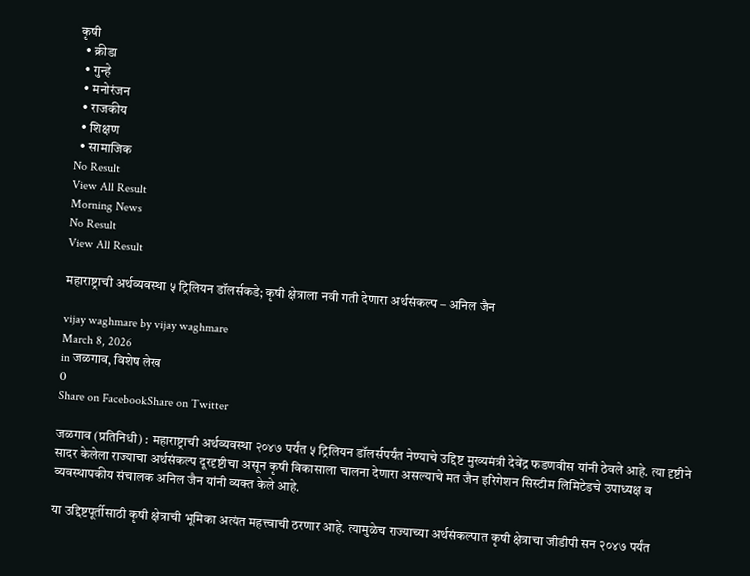कृषी
  • क्रीडा
  • गुन्हे
  • मनोरंजन
  • राजकीय
  • शिक्षण
  • सामाजिक
No Result
View All Result
Morning News
No Result
View All Result

महाराष्ट्राची अर्थव्यवस्था ५ ट्रिलियन डॉलर्सकडे; कृषी क्षेत्राला नवी गती देणारा अर्थसंकल्प – अनिल जैन

vijay waghmare by vijay waghmare
March 8, 2026
in जळगाव, विशेष लेख
0
Share on FacebookShare on Twitter

जळगाव (प्रतिनिधी) : महाराष्ट्राची अर्थव्यवस्था २०४७ पर्यंत ५ ट्रिलियन डॉलर्सपर्यंत नेण्याचे उद्दिष्ट मुख्यमंत्री देवेंद्र फडणवीस यांनी ठेवले आहे. त्या दृष्टीने सादर केलेला राज्याचा अर्थसंकल्प दूरदृष्टीचा असून कृषी विकासाला चालना देणारा असल्याचे मत जैन इरिगेशन सिस्टीम लिमिटेडचे उपाध्यक्ष व व्यवस्थापकीय संचालक अनिल जैन यांनी व्यक्त केले आहे.

या उद्दिष्टपूर्तीसाठी कृषी क्षेत्राची भूमिका अत्यंत महत्त्वाची ठरणार आहे. त्यामुळेच राज्याच्या अर्थसंकल्पात कृषी क्षेत्राचा जीडीपी सन २०४७ पर्यंत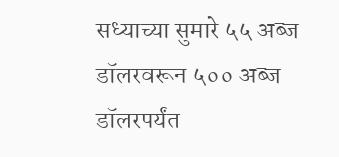सध्याच्या सुमारे ५५ अब्ज डॉलरवरून ५०० अब्ज डॉलरपर्यंत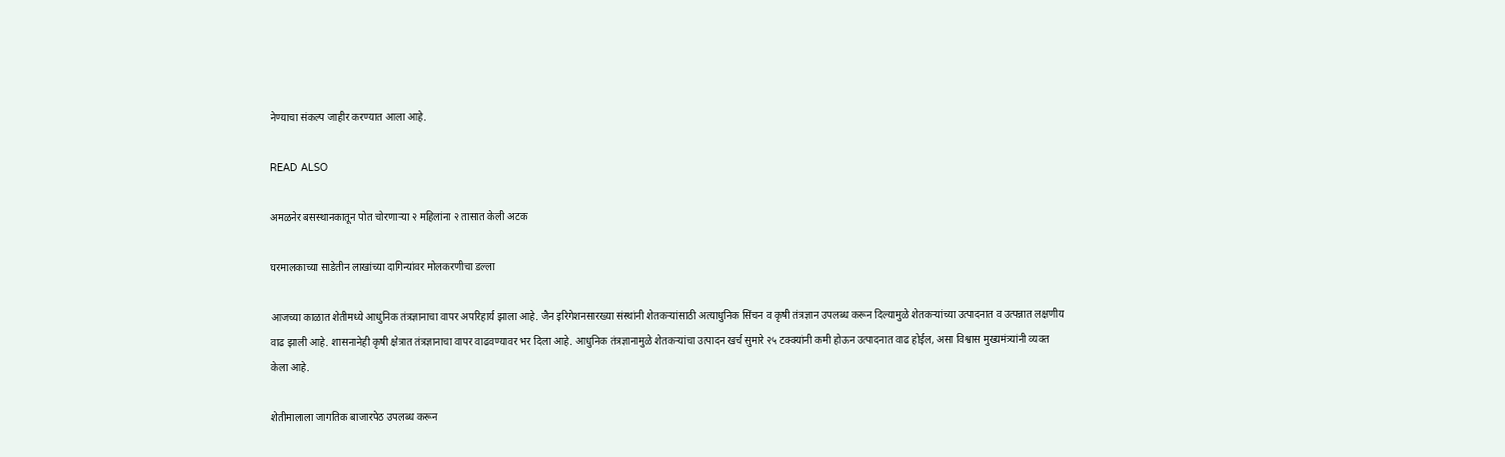नेण्याचा संकल्प जाहीर करण्यात आला आहे.

READ ALSO

अमळनेर बसस्थानकातून पोत चोरणाऱ्या २ महिलांना २ तासात केली अटक

घरमालकाच्या साडेतीन लाखांच्या दागिन्यांवर मोलकरणीचा डल्ला

आजच्या काळात शेतीमध्ये आधुनिक तंत्रज्ञानाचा वापर अपरिहार्य झाला आहे. जैन इरिगेशनसारख्या संस्थांनी शेतकऱ्यांसाठी अत्याधुनिक सिंचन व कृषी तंत्रज्ञान उपलब्ध करून दिल्यामुळे शेतकऱ्यांच्या उत्पादनात व उत्पन्नात लक्षणीय वाढ झाली आहे. शासनानेही कृषी क्षेत्रात तंत्रज्ञानाचा वापर वाढवण्यावर भर दिला आहे. आधुनिक तंत्रज्ञानामुळे शेतकऱ्यांचा उत्पादन खर्च सुमारे २५ टक्क्यांनी कमी होऊन उत्पादनात वाढ होईल, असा विश्वास मुख्यमंत्र्यांनी व्यक्त केला आहे.

शेतीमालाला जागतिक बाजारपेठ उपलब्ध करून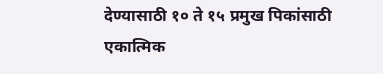देण्यासाठी १० ते १५ प्रमुख पिकांसाठी एकात्मिक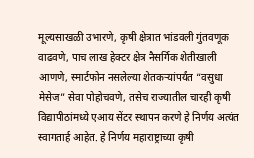मूल्यसाखळी उभारणे, कृषी क्षेत्रात भांडवली गुंतवणूक वाढवणे, पाच लाख हेक्टर क्षेत्र नैसर्गिक शेतीखाली आणणे, स्मार्टफोन नसलेल्या शेतकऱ्यांपर्यंत “वसुधा मेसेज” सेवा पोहोचवणे, तसेच राज्यातील चारही कृषी विद्यापीठांमध्ये एआय सेंटर स्थापन करणे हे निर्णय अत्यंत स्वागतार्ह आहेत. हे निर्णय महाराष्ट्राच्या कृषी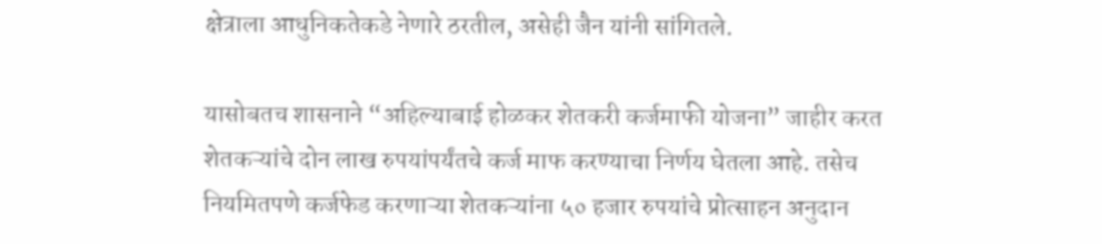क्षेत्राला आधुनिकतेकडे नेणारे ठरतील, असेही जैन यांनी सांगितले.

यासोबतच शासनाने “अहिल्याबाई होळकर शेतकरी कर्जमाफी योजना” जाहीर करत शेतकऱ्यांचे दोन लाख रुपयांपर्यंतचे कर्ज माफ करण्याचा निर्णय घेतला आहे. तसेच नियमितपणे कर्जफेड करणाऱ्या शेतकऱ्यांना ५० हजार रुपयांचे प्रोत्साहन अनुदान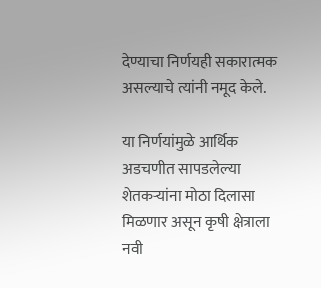देण्याचा निर्णयही सकारात्मक असल्याचे त्यांनी नमूद केले.

या निर्णयांमुळे आर्थिक अडचणीत सापडलेल्या शेतकऱ्यांना मोठा दिलासा मिळणार असून कृषी क्षेत्राला नवी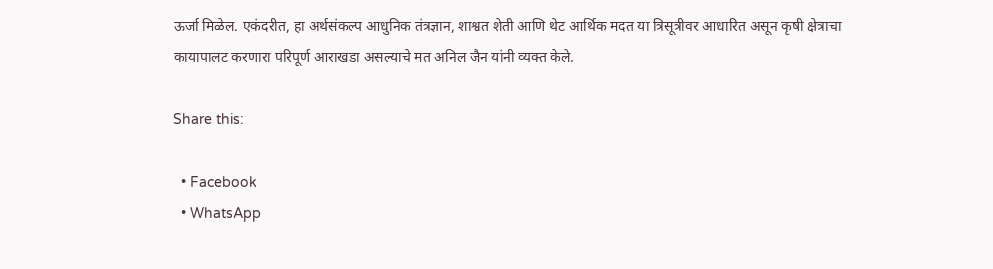ऊर्जा मिळेल. एकंदरीत, हा अर्थसंकल्प आधुनिक तंत्रज्ञान, शाश्वत शेती आणि थेट आर्थिक मदत या त्रिसूत्रीवर आधारित असून कृषी क्षेत्राचा कायापालट करणारा परिपूर्ण आराखडा असल्याचे मत अनिल जैन यांनी व्यक्त केले.

Share this:

  • Facebook
  • WhatsApp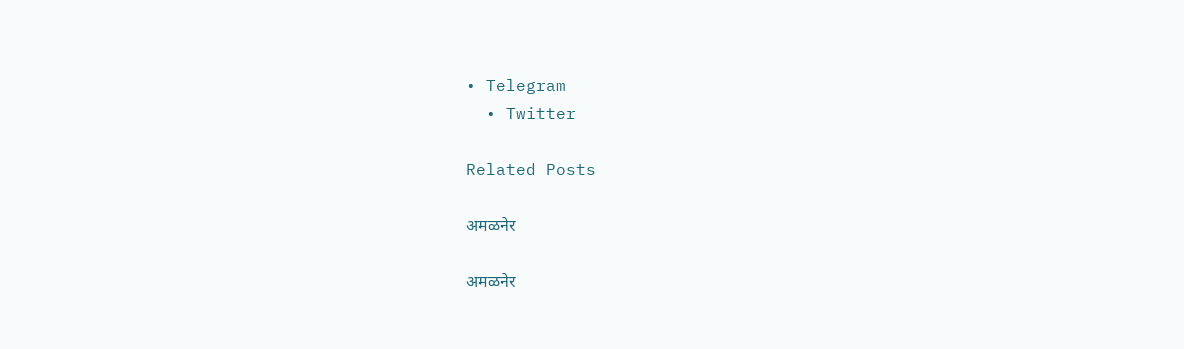• Telegram
  • Twitter

Related Posts

अमळनेर

अमळनेर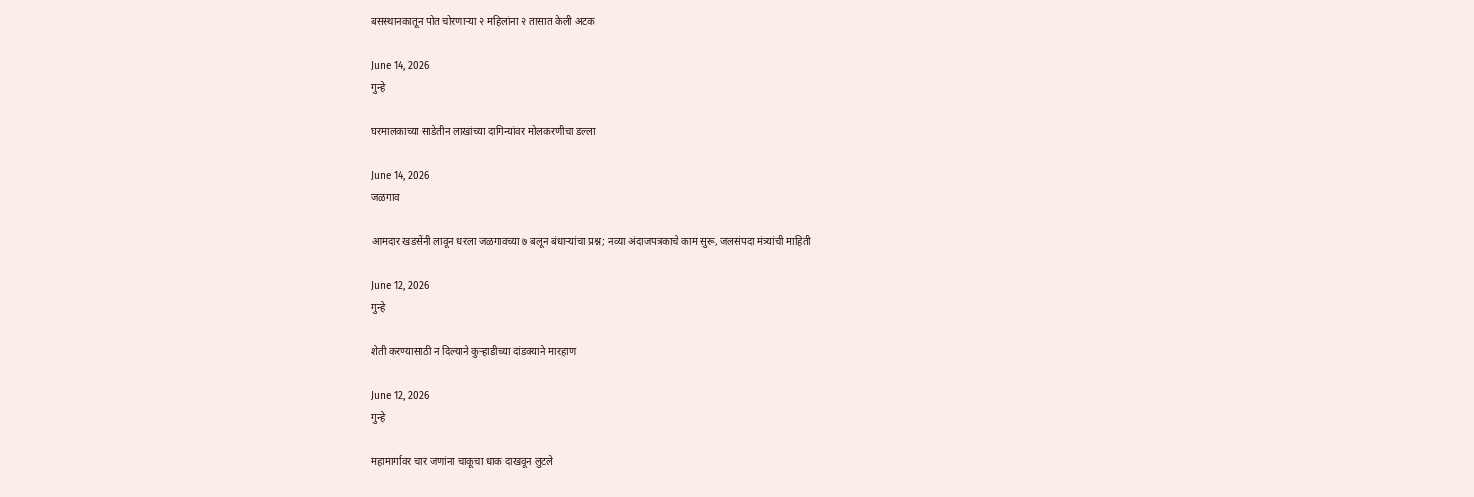बसस्थानकातून पोत चोरणाऱ्या २ महिलांना २ तासात केली अटक

June 14, 2026
गुन्हे

घरमालकाच्या साडेतीन लाखांच्या दागिन्यांवर मोलकरणीचा डल्ला

June 14, 2026
जळगाव

आमदार खडसेंनी लावून धरला जळगावच्या ७ बलून बंधाऱ्यांचा प्रश्न; नव्या अंदाजपत्रकाचे काम सुरू, जलसंपदा मंत्र्यांची माहिती

June 12, 2026
गुन्हे

शेती करण्यासाठी न दिल्याने कुऱ्हाडीच्या दांडक्याने मारहाण

June 12, 2026
गुन्हे

महामार्गावर चार जणांना चाकूचा धाक दाखवून लुटले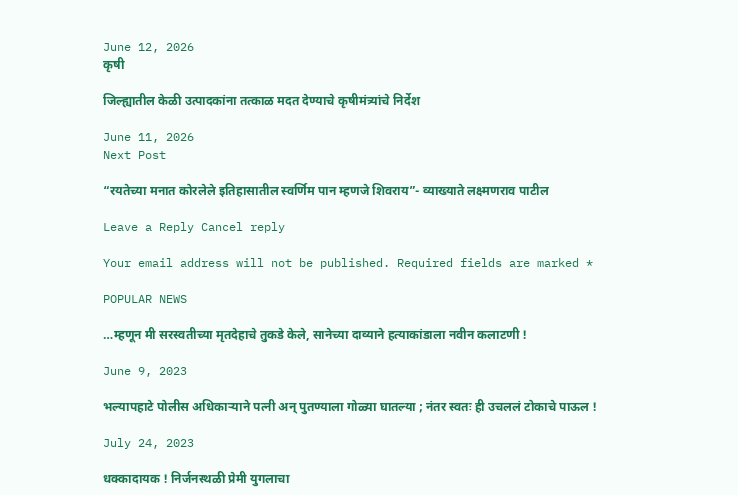June 12, 2026
कृषी

जिल्ह्यातील केळी उत्पादकांना तत्काळ मदत देण्याचे कृषीमंत्र्यांचे निर्देश

June 11, 2026
Next Post

“रयतेच्या मनात कोरलेले इतिहासातील स्वर्णिम पान म्हणजे शिवराय”- व्याख्याते लक्ष्मणराव पाटील

Leave a Reply Cancel reply

Your email address will not be published. Required fields are marked *

POPULAR NEWS

…म्हणून मी सरस्वतीच्या मृतदेहाचे तुकडे केले, सानेच्या दाव्याने हत्याकांडाला नवीन कलाटणी !

June 9, 2023

भल्यापहाटे पोलीस अधिकाऱ्याने पत्नी अन् पुतण्याला गोळ्या घातल्या ; नंतर स्वतः ही उचललं टोकाचे पाऊल !

July 24, 2023

धक्कादायक ! निर्जनस्थळी प्रेमी युगलाचा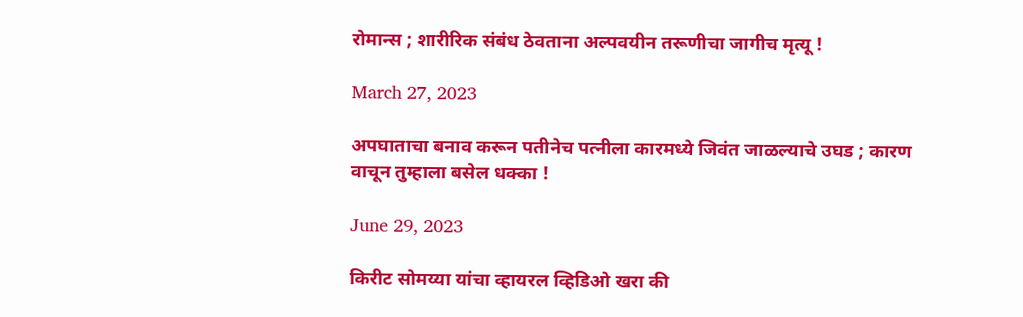रोमान्स ; शारीरिक संबंध ठेवताना अल्पवयीन तरूणीचा जागीच मृत्यू !

March 27, 2023

अपघाताचा बनाव करून पतीनेच पत्नीला कारमध्ये जिवंत जाळल्याचे उघड ; कारण वाचून तुम्हाला बसेल धक्का !

June 29, 2023

किरीट सोमय्या यांचा व्हायरल व्हिडिओ खरा की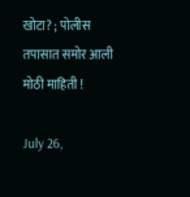खोटा? ; पोलीस तपासात समोर आली मोठी माहिती !

July 26,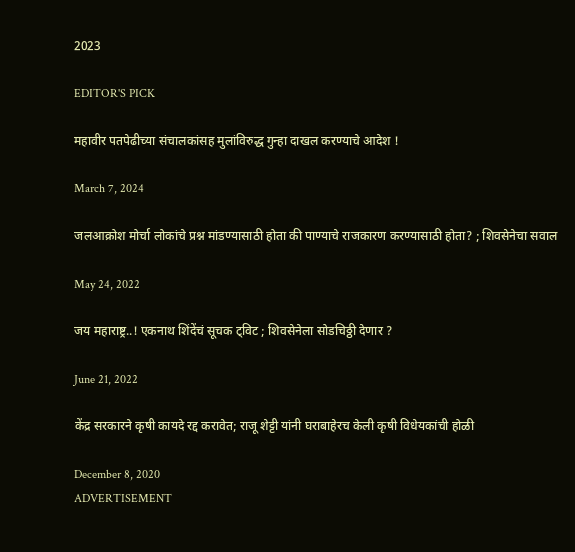2023

EDITOR'S PICK

महावीर पतपेढीच्या संचालकांसह मुलांविरुद्ध गुन्हा दाखल करण्याचे आदेश !

March 7, 2024

जलआक्रोश मोर्चा लोकांचे प्रश्न मांडण्यासाठी होता की पाण्याचे राजकारण करण्यासाठी होता? ; शिवसेनेचा सवाल

May 24, 2022

जय महाराष्ट्र..! एकनाथ शिंदेंचं सूचक ट्विट ; शिवसेनेला सोडचिठ्ठी देणार ?

June 21, 2022

केंद्र सरकारने कृषी कायदे रद्द करावेत; राजू शेट्टी यांनी घराबाहेरच केली कृषी विधेयकांची होळी

December 8, 2020
ADVERTISEMENT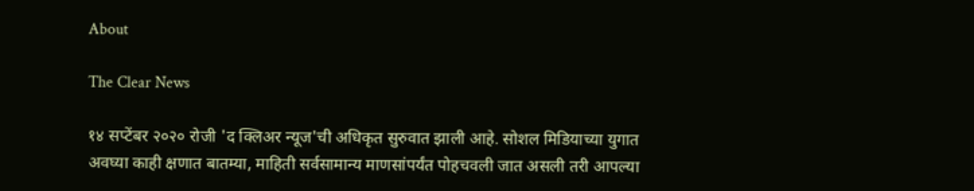About

The Clear News

१४ सप्टेंबर २०२० रोजी 'द क्लिअर न्यूज'ची अधिकृत सुरुवात झाली आहे. सोशल मिडियाच्या युगात अवघ्या काही क्षणात बातम्या, माहिती सर्वसामान्य माणसांपर्यंत पोहचवली जात असली तरी आपल्या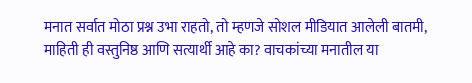मनात सर्वात मोठा प्रश्न उभा राहतो, तो म्हणजे सोशल मीडियात आलेली बातमी, माहिती ही वस्तुनिष्ठ आणि सत्यार्थी आहे का? वाचकांच्या मनातील या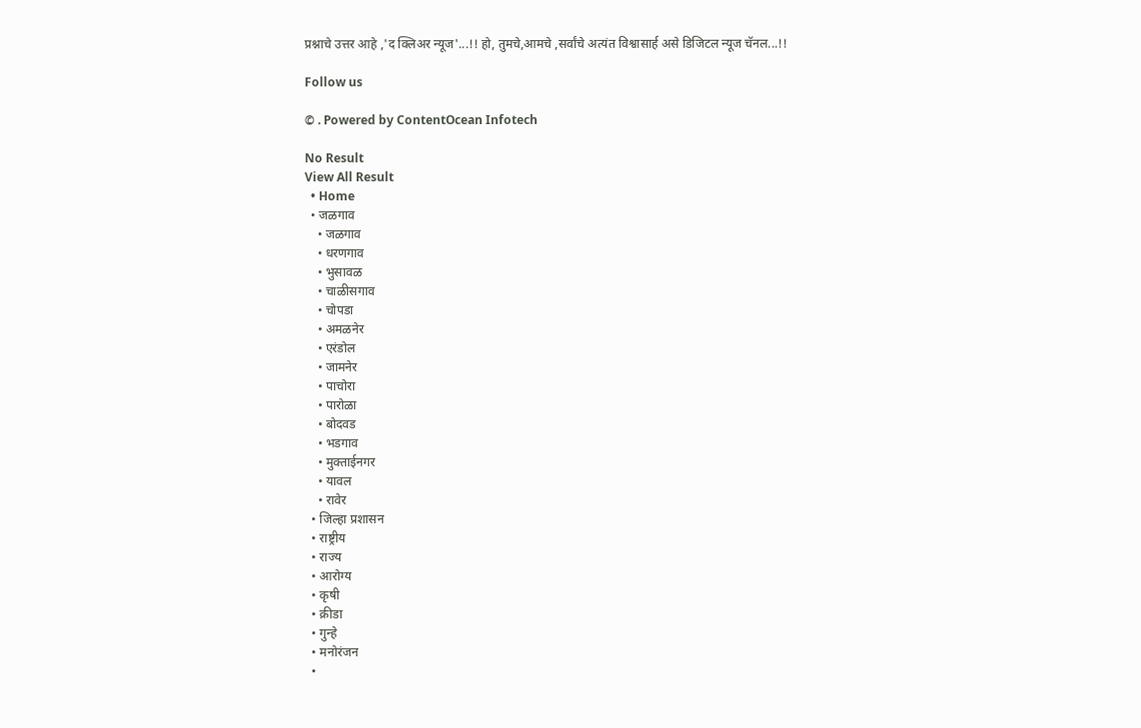प्रश्नाचे उत्तर आहे ,'द क्लिअर न्यूज'...!! हो, तुमचे,आमचे ,सर्वांचे अत्यंत विश्वासार्ह असे डिजिटल न्यूज चॅनल...!!

Follow us

© . Powered by ContentOcean Infotech

No Result
View All Result
  • Home
  • जळगाव
    • जळगाव
    • धरणगाव
    • भुसावळ
    • चाळीसगाव
    • चोपडा
    • अमळनेर
    • एरंडोल
    • जामनेर
    • पाचोरा
    • पारोळा
    • बोदवड
    • भडगाव
    • मुक्ताईनगर
    • यावल
    • रावेर
  • जिल्हा प्रशासन
  • राष्ट्रीय
  • राज्य
  • आरोग्य
  • कृषी
  • क्रीडा
  • गुन्हे
  • मनोरंजन
  •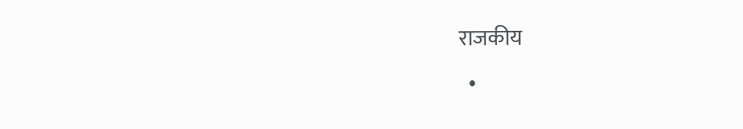राजकीय
  •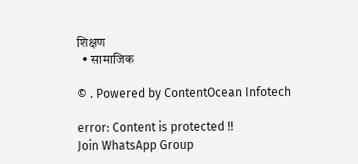शिक्षण
  • सामाजिक

© . Powered by ContentOcean Infotech

error: Content is protected !!
Join WhatsApp Group